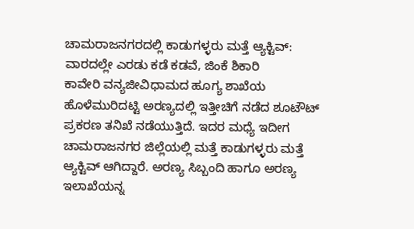ಚಾಮರಾಜನಗರದಲ್ಲಿ ಕಾಡುಗಳ್ಳರು ಮತ್ತೆ ಆ್ಯಕ್ಟಿವ್: ವಾರದಲ್ಲೇ ಎರಡು ಕಡೆ ಕಡವೆ, ಜಿಂಕೆ ಶಿಕಾರಿ
ಕಾವೇರಿ ವನ್ಯಜೀವಿಧಾಮದ ಹೂಗ್ಯ ಶಾಖೆಯ ಹೊಳೆಮುರಿದಟ್ಟಿ ಅರಣ್ಯದಲ್ಲಿ ಇತ್ತೀಚಿಗೆ ನಡೆದ ಶೂಟೌಟ್ ಪ್ರಕರಣ ತನಿಖೆ ನಡೆಯುತ್ತಿದೆ. ಇದರ ಮಧ್ಯೆ ಇದೀಗ ಚಾಮರಾಜನಗರ ಜಿಲ್ಲೆಯಲ್ಲಿ ಮತ್ತೆ ಕಾಡುಗಳ್ಳರು ಮತ್ತೆ ಆ್ಯಕ್ಟಿವ್ ಆಗಿದ್ದಾರೆ. ಅರಣ್ಯ ಸಿಬ್ಬಂದಿ ಹಾಗೂ ಅರಣ್ಯ ಇಲಾಖೆಯನ್ನ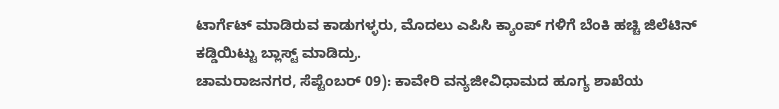ಟಾರ್ಗೆಟ್ ಮಾಡಿರುವ ಕಾಡುಗಳ್ಳರು, ಮೊದಲು ಎಪಿಸಿ ಕ್ಯಾಂಪ್ ಗಳಿಗೆ ಬೆಂಕಿ ಹಚ್ಚಿ ಜಿಲೆಟಿನ್ ಕಡ್ಡಿಯಿಟ್ಟು ಬ್ಲಾಸ್ಟ್ ಮಾಡಿದ್ರು.
ಚಾಮರಾಜನಗರ, ಸೆಪ್ಟೆಂಬರ್ 09): ಕಾವೇರಿ ವನ್ಯಜೀವಿಧಾಮದ ಹೂಗ್ಯ ಶಾಖೆಯ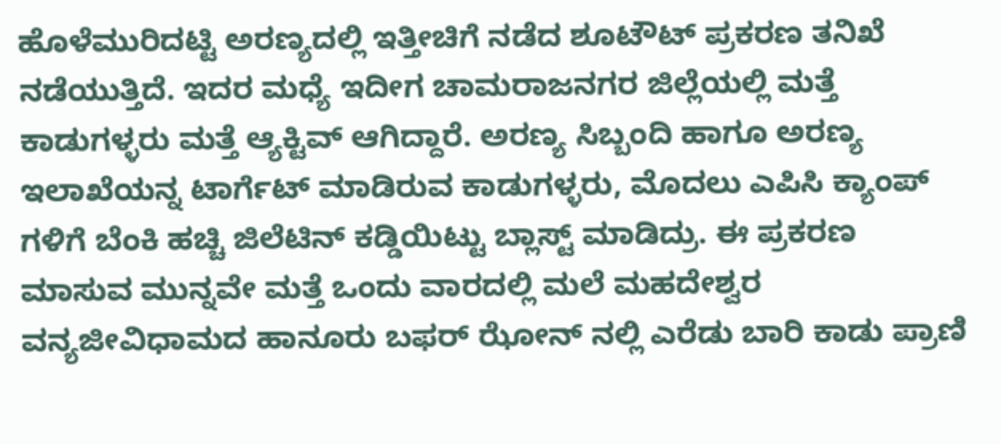ಹೊಳೆಮುರಿದಟ್ಟಿ ಅರಣ್ಯದಲ್ಲಿ ಇತ್ತೀಚಿಗೆ ನಡೆದ ಶೂಟೌಟ್ ಪ್ರಕರಣ ತನಿಖೆ ನಡೆಯುತ್ತಿದೆ. ಇದರ ಮಧ್ಯೆ ಇದೀಗ ಚಾಮರಾಜನಗರ ಜಿಲ್ಲೆಯಲ್ಲಿ ಮತ್ತೆ ಕಾಡುಗಳ್ಳರು ಮತ್ತೆ ಆ್ಯಕ್ಟಿವ್ ಆಗಿದ್ದಾರೆ. ಅರಣ್ಯ ಸಿಬ್ಬಂದಿ ಹಾಗೂ ಅರಣ್ಯ ಇಲಾಖೆಯನ್ನ ಟಾರ್ಗೆಟ್ ಮಾಡಿರುವ ಕಾಡುಗಳ್ಳರು, ಮೊದಲು ಎಪಿಸಿ ಕ್ಯಾಂಪ್ ಗಳಿಗೆ ಬೆಂಕಿ ಹಚ್ಚಿ ಜಿಲೆಟಿನ್ ಕಡ್ಡಿಯಿಟ್ಟು ಬ್ಲಾಸ್ಟ್ ಮಾಡಿದ್ರು. ಈ ಪ್ರಕರಣ ಮಾಸುವ ಮುನ್ನವೇ ಮತ್ತೆ ಒಂದು ವಾರದಲ್ಲಿ ಮಲೆ ಮಹದೇಶ್ವರ ವನ್ಯಜೀವಿಧಾಮದ ಹಾನೂರು ಬಫರ್ ಝೋನ್ ನಲ್ಲಿ ಎರೆಡು ಬಾರಿ ಕಾಡು ಪ್ರಾಣಿ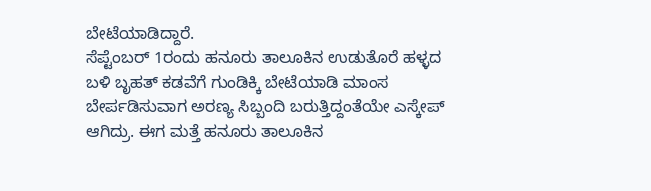ಬೇಟೆಯಾಡಿದ್ದಾರೆ.
ಸೆಪ್ಟೆಂಬರ್ 1ರಂದು ಹನೂರು ತಾಲೂಕಿನ ಉಡುತೊರೆ ಹಳ್ಳದ ಬಳಿ ಬೃಹತ್ ಕಡವೆಗೆ ಗುಂಡಿಕ್ಕಿ ಬೇಟೆಯಾಡಿ ಮಾಂಸ ಬೇರ್ಪಡಿಸುವಾಗ ಅರಣ್ಯ ಸಿಬ್ಬಂದಿ ಬರುತ್ತಿದ್ದಂತೆಯೇ ಎಸ್ಕೇಪ್ ಆಗಿದ್ರು. ಈಗ ಮತ್ತೆ ಹನೂರು ತಾಲೂಕಿನ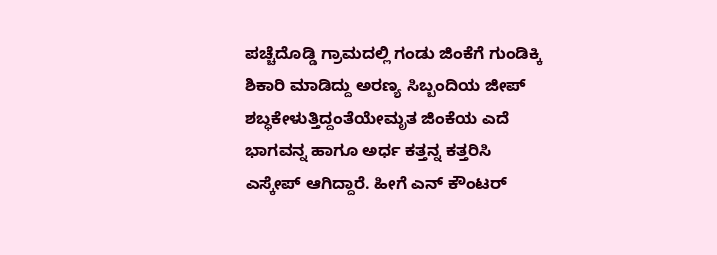ಪಚ್ಚೆದೊಡ್ಡಿ ಗ್ರಾಮದಲ್ಲಿ ಗಂಡು ಜಿಂಕೆಗೆ ಗುಂಡಿಕ್ಕಿ ಶಿಕಾರಿ ಮಾಡಿದ್ದು ಅರಣ್ಯ ಸಿಬ್ಬಂದಿಯ ಜೀಪ್ ಶಬ್ಧಕೇಳುತ್ತಿದ್ದಂತೆಯೇಮೃತ ಜಿಂಕೆಯ ಎದೆ ಭಾಗವನ್ನ ಹಾಗೂ ಅರ್ಧ ಕತ್ತನ್ನ ಕತ್ತರಿಸಿ ಎಸ್ಕೇಪ್ ಆಗಿದ್ದಾರೆ. ಹೀಗೆ ಎನ್ ಕೌಂಟರ್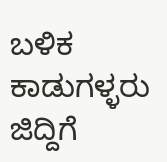ಬಳಿಕ ಕಾಡುಗಳ್ಳರು ಜಿದ್ದಿಗೆ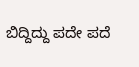ಬಿದ್ದಿದ್ದು ಪದೇ ಪದೆ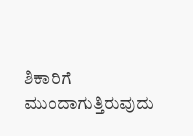ಶಿಕಾರಿಗೆ ಮುಂದಾಗುತ್ತಿರುವುದು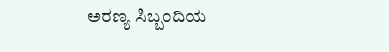ಅರಣ್ಯ ಸಿಬ್ಬಂದಿಯ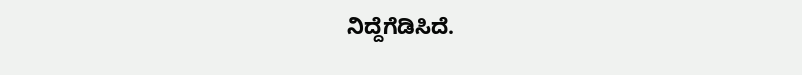ನಿದ್ದೆಗೆಡಿಸಿದೆ.